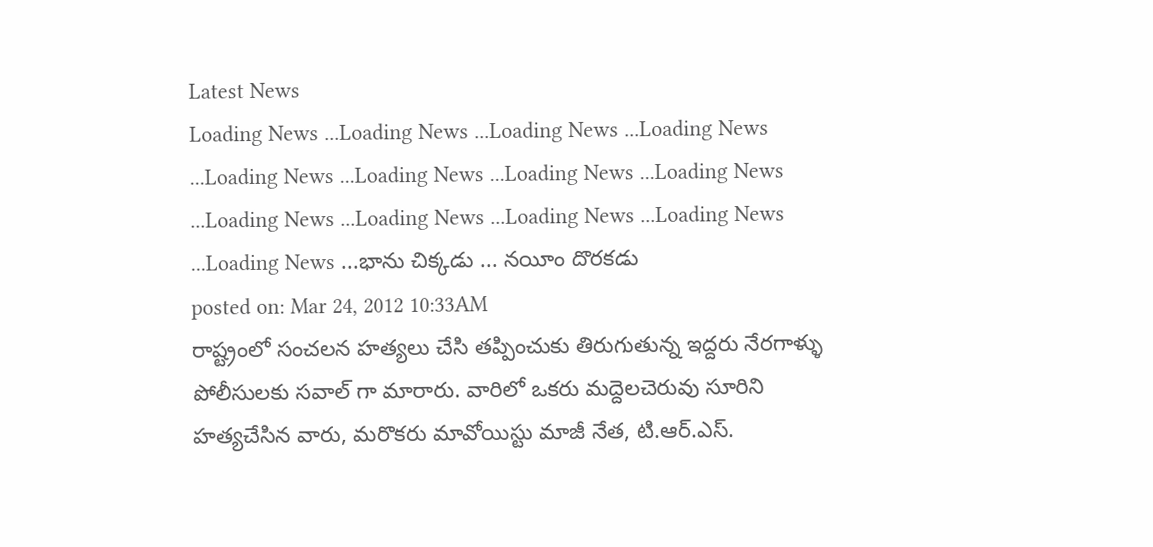Latest News
Loading News ...Loading News ...Loading News ...Loading News ...Loading News ...Loading News ...Loading News ...Loading News ...Loading News ...Loading News ...Loading News ...Loading News ...Loading News ...భాను చిక్కడు ... నయీం దొరకడు
posted on: Mar 24, 2012 10:33AM
రాష్ట్రంలో సంచలన హత్యలు చేసి తప్పించుకు తిరుగుతున్న ఇద్దరు నేరగాళ్ళు పోలీసులకు సవాల్ గా మారారు. వారిలో ఒకరు మద్దెలచెరువు సూరిని హత్యచేసిన వారు, మరొకరు మావోయిస్టు మాజీ నేత, టి.ఆర్.ఎస్.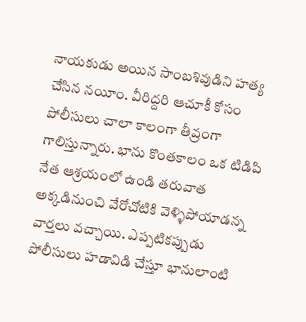నాయకుడు అయిన సాంబశివుడిని హత్య చేసిన నయీం. వీరిద్దరి ఆచూకీ కోసం పోలీసులు చాలా కాలంగా తీవ్రంగా గాలిస్తున్నారు. భాను కొంతకాలం ఒక టిడిపి నేత ఆశ్రయంలో ఉండి తరువాత అక్కడినుంచి వేరోచోటికి వెళ్ళిపోయాడన్న వార్తలు వచ్చాయి. ఎప్పటికప్పుడు పోలీసులు హడావిడి చేస్తూ భానులాంటి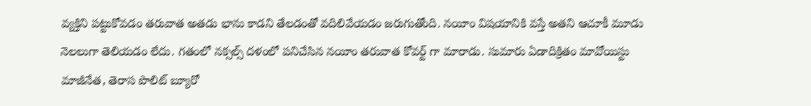వ్యక్తిని పట్టుకోవడం తరువాత అతడు భాను కాడని తేలడంతో వదిలివేయడం జరుగుతోంది. నయీం విషయానికి వస్తే అతని ఆచూకీ మూడు నెలలుగా తెలియడం లేదు. గతంలో నక్సల్స్ దళంలో పనిచేసిన నయీం తరువాత కోవర్ట్ గా మారాడు. సుమారు ఏడాదిక్రితం మావోయిస్టు మాజీనేత, తెరాస పొలిట్ బ్యూరో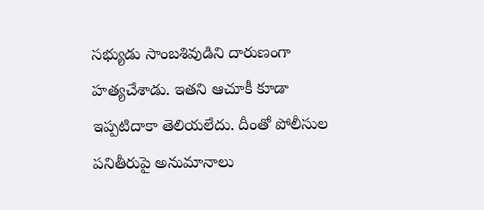సభ్యుడు సాంబశివుడిని దారుణంగా హత్యచేశాడు. ఇతని ఆచూకీ కూడా ఇప్పటిదాకా తెలియలేదు. దీంతో పోలీసుల పనితీరుపై అనుమానాలు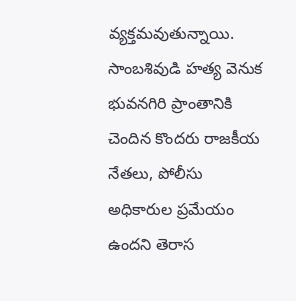వ్యక్తమవుతున్నాయి. సాంబశివుడి హత్య వెనుక భువనగిరి ప్రాంతానికి చెందిన కొందరు రాజకీయ నేతలు, పోలీసు అధికారుల ప్రమేయం ఉందని తెరాస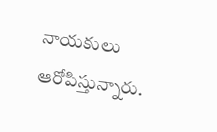నాయకులు ఆరోపిస్తున్నారు.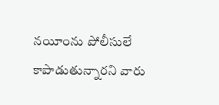నయీంను పోలీసులే కాపాడుతున్నారని వారు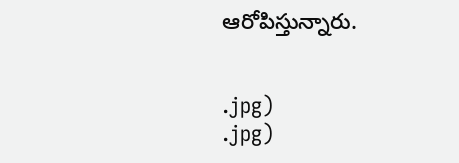ఆరోపిస్తున్నారు.


.jpg)
.jpg)